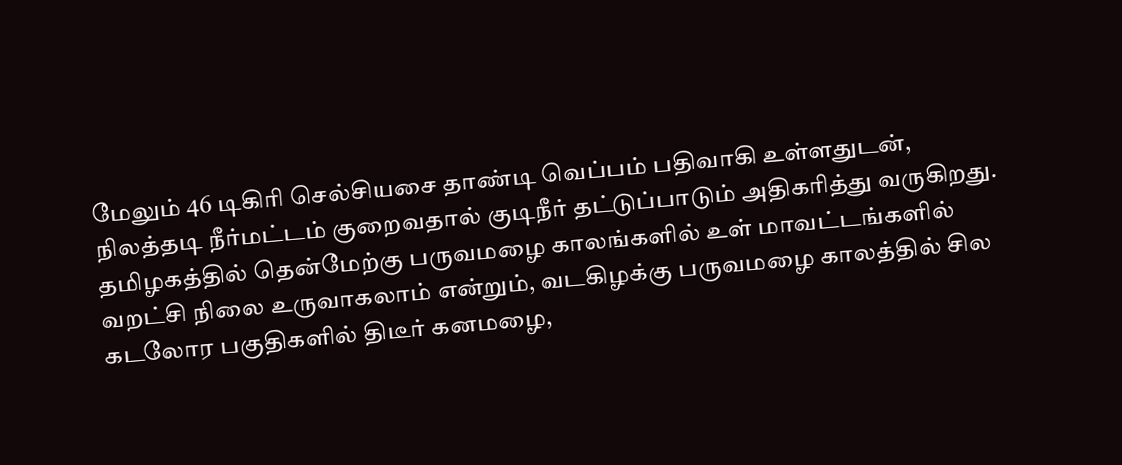மேலும் 46 டிகிரி செல்சியசை தாண்டி வெப்பம் பதிவாகி உள்ளதுடன், நிலத்தடி நீர்மட்டம் குறைவதால் குடிநீர் தட்டுப்பாடும் அதிகரித்து வருகிறது.
தமிழகத்தில் தென்மேற்கு பருவமழை காலங்களில் உள் மாவட்டங்களில் வறட்சி நிலை உருவாகலாம் என்றும், வடகிழக்கு பருவமழை காலத்தில் சில கடலோர பகுதிகளில் திடீர் கனமழை,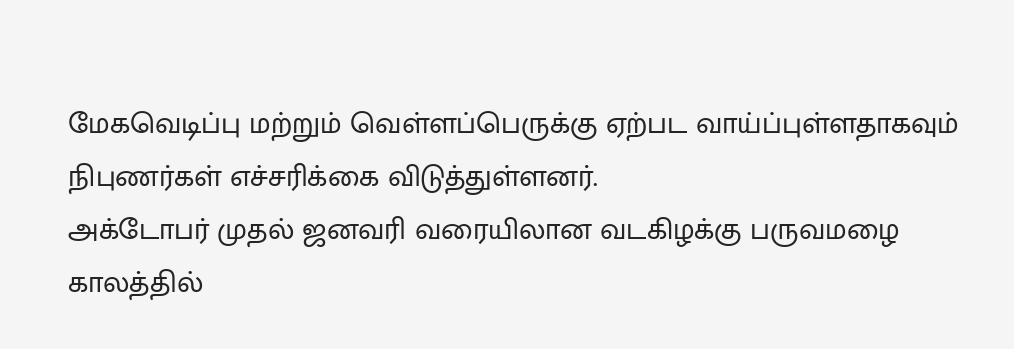மேகவெடிப்பு மற்றும் வெள்ளப்பெருக்கு ஏற்பட வாய்ப்புள்ளதாகவும் நிபுணர்கள் எச்சரிக்கை விடுத்துள்ளனர்.
அக்டோபர் முதல் ஜனவரி வரையிலான வடகிழக்கு பருவமழை காலத்தில்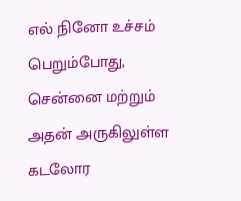எல் நினோ உச்சம் பெறும்போது, சென்னை மற்றும் அதன் அருகிலுள்ள கடலோர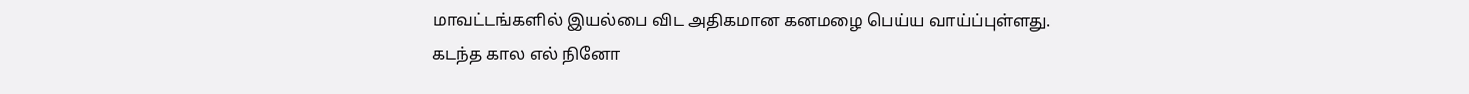மாவட்டங்களில் இயல்பை விட அதிகமான கனமழை பெய்ய வாய்ப்புள்ளது.
கடந்த கால எல் நினோ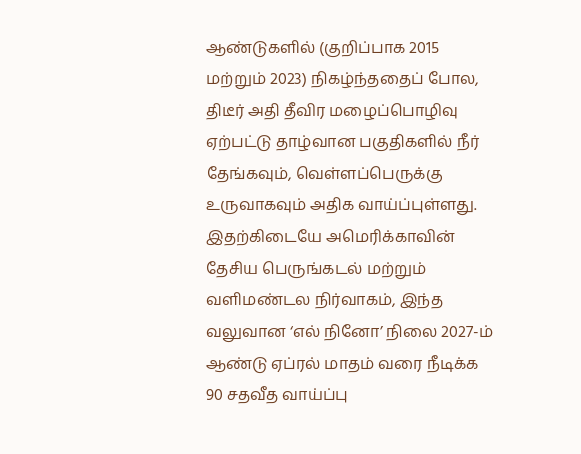ஆண்டுகளில் (குறிப்பாக 2015 மற்றும் 2023) நிகழ்ந்ததைப் போல, திடீர் அதி தீவிர மழைப்பொழிவு ஏற்பட்டு தாழ்வான பகுதிகளில் நீர் தேங்கவும், வெள்ளப்பெருக்கு உருவாகவும் அதிக வாய்ப்புள்ளது.
இதற்கிடையே அமெரிக்காவின் தேசிய பெருங்கடல் மற்றும் வளிமண்டல நிர்வாகம், இந்த வலுவான ‘எல் நினோ’ நிலை 2027-ம் ஆண்டு ஏப்ரல் மாதம் வரை நீடிக்க 90 சதவீத வாய்ப்பு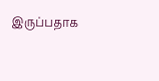இருப்பதாக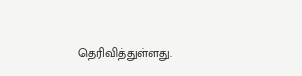தெரிவித்துள்ளது.